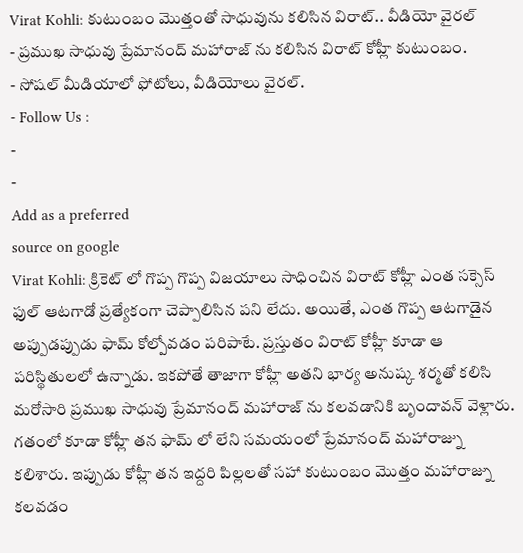Virat Kohli: కుటుంబం మొత్తంతో సాధువును కలిసిన విరాట్.. వీడియో వైరల్
- ప్రముఖ సాధువు ప్రేమానంద్ మహారాజ్ ను కలిసిన విరాట్ కోహ్లీ కుటుంబం.
- సోషల్ మీడియాలో ఫోటోలు, వీడియోలు వైరల్.
- Follow Us :
-
-
Add as a preferred
source on google
Virat Kohli: క్రికెట్ లో గొప్ప గొప్ప విజయాలు సాధించిన విరాట్ కోహ్లీ ఎంత సక్సెస్ ఫుల్ ఆటగాడో ప్రత్యేకంగా చెప్పాలిసిన పని లేదు. అయితే, ఎంత గొప్ప ఆటగాడైన అప్పుడప్పుడు ఫామ్ కోల్పోవడం పరిపాటే. ప్రస్తుతం విరాట్ కోహ్లీ కూడా ఆ పరిస్థితులలో ఉన్నాడు. ఇకపోతే తాజాగా కోహ్లీ అతని భార్య అనుష్క శర్మతో కలిసి మరోసారి ప్రముఖ సాధువు ప్రేమానంద్ మహారాజ్ ను కలవడానికి బృందావన్ వెళ్లారు. గతంలో కూడా కోహ్లీ తన ఫామ్ లో లేని సమయంలో ప్రేమానంద్ మహారాజ్ను కలిశారు. ఇప్పుడు కోహ్లీ తన ఇద్దరి పిల్లలతో సహా కుటుంబం మొత్తం మహారాజ్ను కలవడం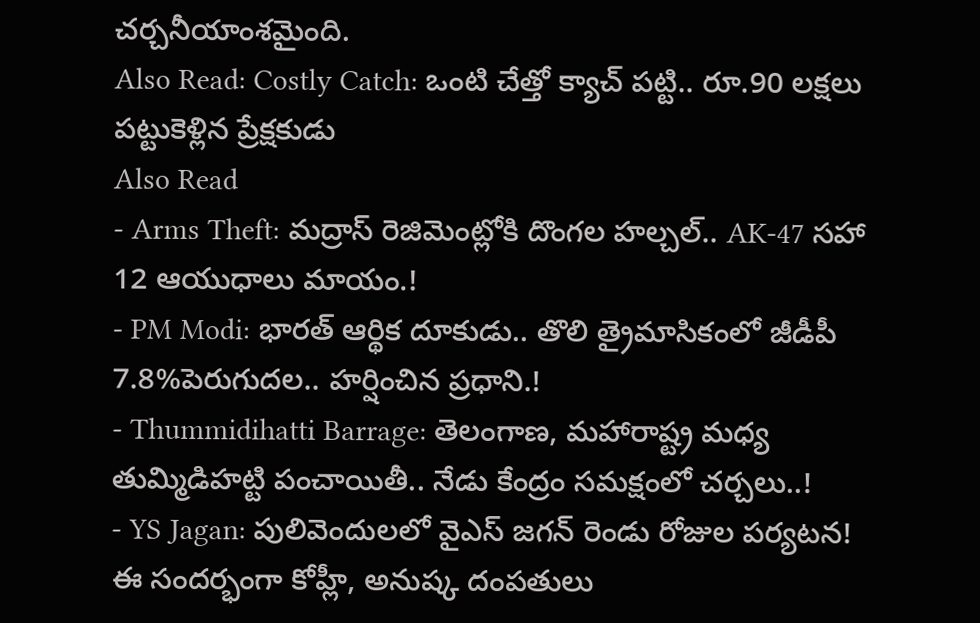చర్చనీయాంశమైంది.
Also Read: Costly Catch: ఒంటి చేత్తో క్యాచ్ పట్టి.. రూ.90 లక్షలు పట్టుకెళ్లిన ప్రేక్షకుడు
Also Read
- Arms Theft: మద్రాస్ రెజిమెంట్లోకి దొంగల హల్చల్.. AK-47 సహా 12 ఆయుధాలు మాయం.!
- PM Modi: భారత్ ఆర్థిక దూకుడు.. తొలి త్రైమాసికంలో జీడీపీ 7.8%పెరుగుదల.. హర్షించిన ప్రధాని.!
- Thummidihatti Barrage: తెలంగాణ, మహారాష్ట్ర మధ్య తుమ్మిడిహట్టి పంచాయితీ.. నేడు కేంద్రం సమక్షంలో చర్చలు..!
- YS Jagan: పులివెందులలో వైఎస్ జగన్ రెండు రోజుల పర్యటన!
ఈ సందర్భంగా కోహ్లీ, అనుష్క దంపతులు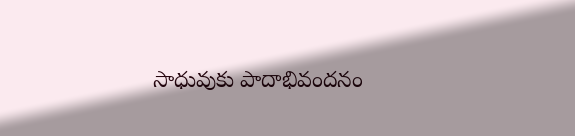సాధువుకు పాదాభివందనం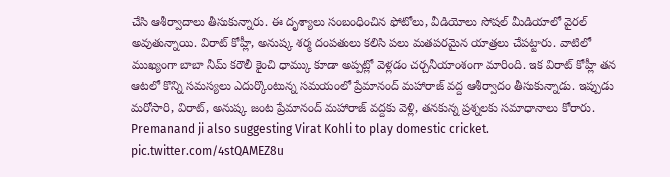చేసి ఆశీర్వాదాలు తీసుకున్నారు. ఈ దృశ్యాలు సంబంధించిన ఫోటోలు, వీడియోలు సోషల్ మీడియాలో వైరల్ అవుతున్నాయి. విరాట్ కోహ్లీ, అనుష్క శర్మ దంపతులు కలిసి పలు మతపరమైన యాత్రలు చేపట్టారు. వాటిలో ముఖ్యంగా బాబా నీమ్ కరౌలీ కైంచి ధామ్కు కూడా అప్పట్లో వెళ్లడం చర్చనీయాంశంగా మారింది. ఇక విరాట్ కోహ్లీ తన ఆటలో కొన్ని సమస్యలు ఎదుర్కొంటున్న సమయంలో ప్రేమానంద్ మహారాజ్ వద్ద ఆశీర్వాదం తీసుకున్నాడు. ఇప్పుడు మరోసారి, విరాట్, అనుష్క జంట ప్రేమానంద్ మహారాజ్ వద్దకు వెళ్లి, తనకున్న ప్రశ్నలకు సమాధానాలు కోరారు.
Premanand ji also suggesting Virat Kohli to play domestic cricket. pic.twitter.com/4stQAMEZ8u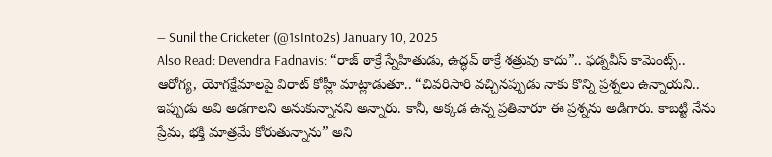— Sunil the Cricketer (@1sInto2s) January 10, 2025
Also Read: Devendra Fadnavis: “రాజ్ ఠాక్రే స్నేహితుడు, ఉద్ధవ్ ఠాక్రే శత్రువు కాదు”.. ఫడ్నవీస్ కామెంట్స్..
ఆరోగ్య, యోగక్షేమాలపై విరాట్ కోహ్లీ మాట్లాడుతూ.. “చివరిసారి వచ్చినప్పుడు నాకు కొన్ని ప్రశ్నలు ఉన్నాయని.. ఇప్పుడు అవి అడగాలని అనుకున్నానని అన్నారు. కానీ, అక్కడ ఉన్న ప్రతివారూ ఈ ప్రశ్నను అడిగారు. కాబట్టి నేను ప్రేమ, భక్తి మాత్రమే కోరుతున్నాను” అని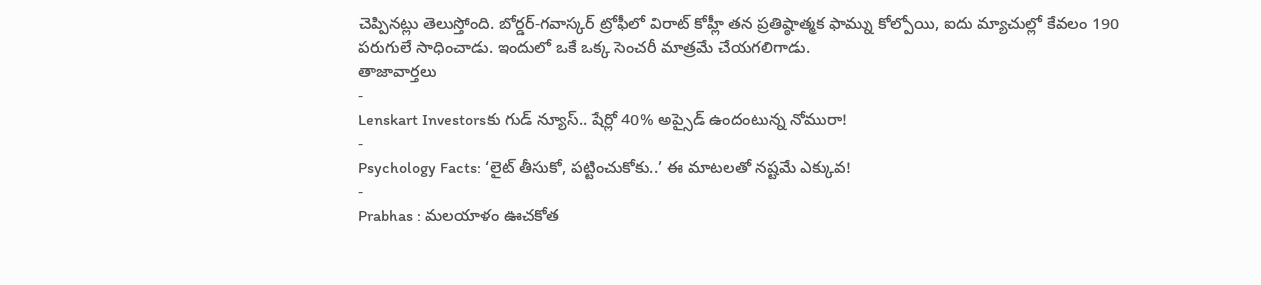చెప్పినట్లు తెలుస్తోంది. బోర్డర్-గవాస్కర్ ట్రోఫీలో విరాట్ కోహ్లీ తన ప్రతిష్ఠాత్మక ఫామ్ను కోల్పోయి, ఐదు మ్యాచుల్లో కేవలం 190 పరుగులే సాధించాడు. ఇందులో ఒకే ఒక్క సెంచరీ మాత్రమే చేయగలిగాడు.
తాజావార్తలు
-
Lenskart Investorsకు గుడ్ న్యూస్.. షేర్లో 40% అప్సైడ్ ఉందంటున్న నోమురా!
-
Psychology Facts: ‘లైట్ తీసుకో, పట్టించుకోకు..’ ఈ మాటలతో నష్టమే ఎక్కువ!
-
Prabhas : మలయాళం ఊచకోత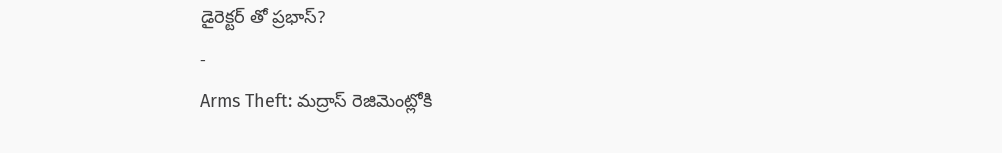డైరెక్టర్ తో ప్రభాస్?
-
Arms Theft: మద్రాస్ రెజిమెంట్లోకి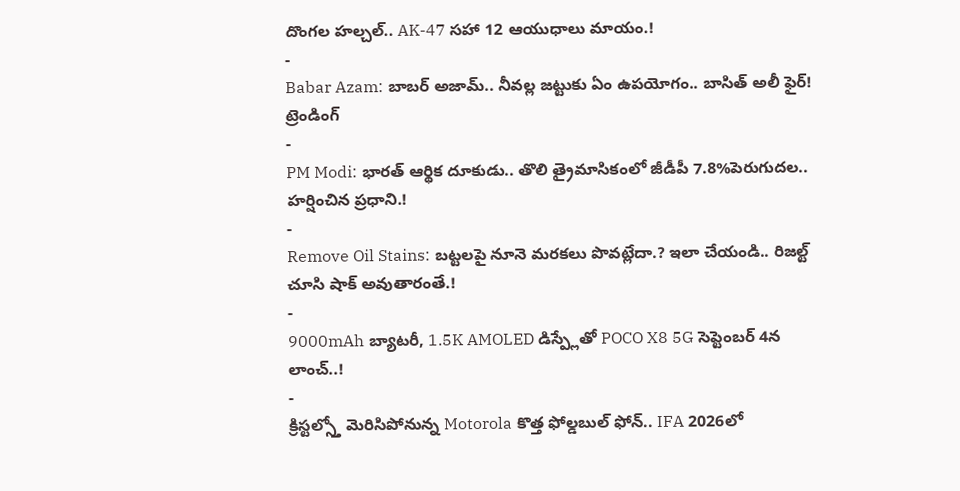దొంగల హల్చల్.. AK-47 సహా 12 ఆయుధాలు మాయం.!
-
Babar Azam: బాబర్ అజామ్.. నీవల్ల జట్టుకు ఏం ఉపయోగం.. బాసిత్ అలీ ఫైర్!
ట్రెండింగ్
-
PM Modi: భారత్ ఆర్థిక దూకుడు.. తొలి త్రైమాసికంలో జీడీపీ 7.8%పెరుగుదల.. హర్షించిన ప్రధాని.!
-
Remove Oil Stains: బట్టలపై నూనె మరకలు పొవట్లేదా.? ఇలా చేయండి.. రిజల్ట్ చూసి షాక్ అవుతారంతే.!
-
9000mAh బ్యాటరీ, 1.5K AMOLED డిస్ప్లేతో POCO X8 5G సెప్టెంబర్ 4న లాంచ్..!
-
క్రిస్టల్స్తో మెరిసిపోనున్న Motorola కొత్త ఫోల్డబుల్ ఫోన్.. IFA 2026లో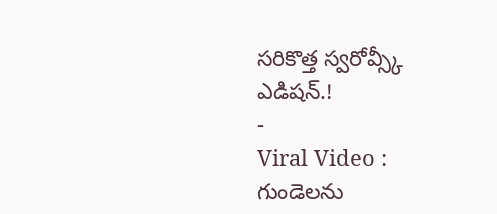సరికొత్త స్వరోవ్స్కీ ఎడిషన్.!
-
Viral Video : గుండెలను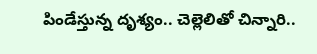పిండేస్తున్న దృశ్యం.. చెల్లెలితో చిన్నారి..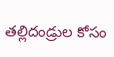తల్లిదండ్రుల కోసం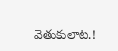వెతుకులాట.!